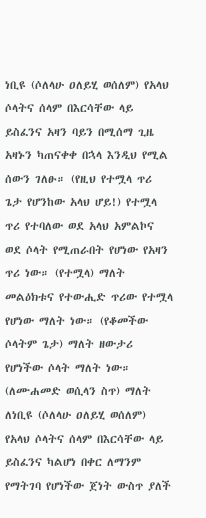ነቢዩ (ሶለላሁ ዐለይሂ ወሰለም) የአላህ ሶላትና ሰላም በእርሳቸው ላይ ይስፈንና አዛን ባይን በሚሰማ ጊዜ አዛኑን ካጠናቀቀ በኋላ እንዲህ የሚል ሰውን ገለፁ። (የዚህ የተሟላ ጥሪ ጌታ የሆንከው አላህ ሆይ!) የተሟላ ጥሪ የተባለው ወደ አላህ አምልኮና ወደ ሶላት የሚጠራበት የሆነው የአዛን ጥሪ ነው። (የተሟላ) ማለት መልዕክቱና የተውሒድ ጥሪው የተሟላ የሆነው ማለት ነው። (የቆመችው ሶላትም ጌታ) ማለት ዘውታሪ የሆነችው ሶላት ማለት ነው። (ለሙሐመድ ወሲላን ስጥ) ማለት ለነቢዩ (ሶለላሁ ዐለይሂ ወሰለም) የአላህ ሶላትና ሰላም በእርሳቸው ላይ ይስፈንና ካልሆነ በቀር ለማንም የማትገባ የሆነችው ጀነት ውስጥ ያለች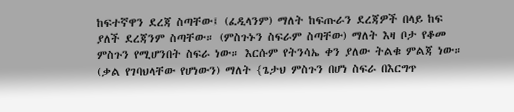ከፍተኛዋን ደረጃ ስጣቸው፤ (ፈዲላንም) ማለት ከፍጡራን ደረጃዎች በላይ ከፍ ያለች ደረጃንም ስጣቸው። (ምስጉኑን ስፍራም ስጣቸው) ማለት እዛ ቦታ የቆመ ምስጉን የሚሆንበት ስፍራ ነው። እርሱም የትንሳኤ ቀን ያለው ትልቁ ምልጃ ነው። (ቃል የገባህላቸው የሆነውን) ማለት {ጌታህ ምስጉን በሆነ ስፍራ በእርግጥ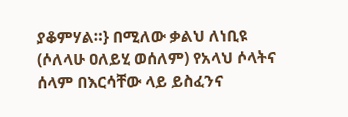ያቆምሃል።} በሚለው ቃልህ ለነቢዩ (ሶለላሁ ዐለይሂ ወሰለም) የአላህ ሶላትና ሰላም በእርሳቸው ላይ ይስፈንና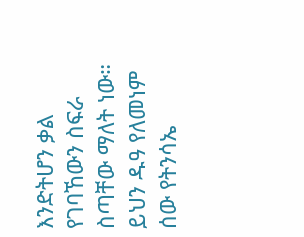እንድትሆን ቃል የገባኸውን ስፍራ ስጣቸው ማለት ነው። ይህን ዱዓ የለመነም ሰው የትንሳኤ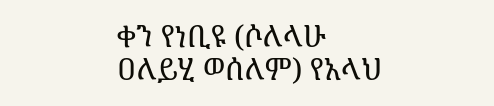ቀን የነቢዩ (ሶለላሁ ዐለይሂ ወሰለም) የአላህ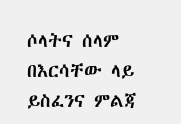ሶላትና ሰላም በእርሳቸው ላይ ይስፈንና ምልጃ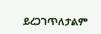ይረጋገጥለታልም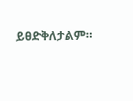ይፀድቅለታልም።